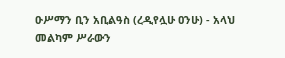ዑሥማን ቢን አቢልዓስ (ረዲየሏሁ ዐንሁ) - አላህ መልካም ሥራውን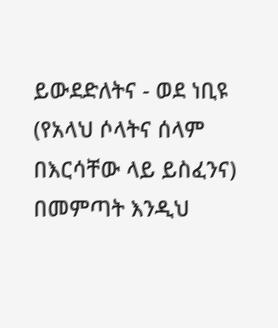ይውደድለትና - ወደ ነቢዩ (የአላህ ሶላትና ሰላም በእርሳቸው ላይ ይስፈንና) በመምጣት እንዲህ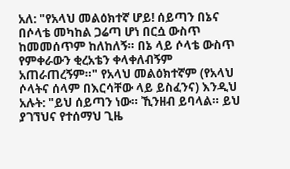አለ: "የአላህ መልዕክተኛ ሆይ! ሰይጣን በኔና በሶላቴ መካከል ጋሬጣ ሆነ በርሷ ውስጥ ከመመሰጥም ከለከለኝ። በኔ ላይ ሶላቴ ውስጥ የምቀራውን ቂረአቴን ቀላቀለብኝም አጠራጠረኝም።" የአላህ መልዕክተኛም (የአላህ ሶላትና ሰላም በእርሳቸው ላይ ይስፈንና) እንዲህ አሉት: "ይህ ሰይጣን ነው። ኺንዘብ ይባላል። ይህ ያገኘህና የተሰማህ ጊዜ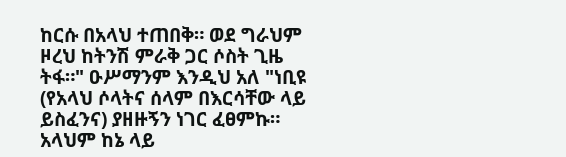ከርሱ በአላህ ተጠበቅ። ወደ ግራህም ዞረህ ከትንሽ ምራቅ ጋር ሶስት ጊዜ ትፋ።" ዑሥማንም እንዲህ አለ "ነቢዩ (የአላህ ሶላትና ሰላም በእርሳቸው ላይ ይስፈንና) ያዘዙኝን ነገር ፈፀምኩ። አላህም ከኔ ላይ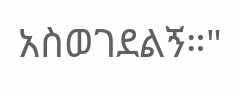አስወገደልኝ።"